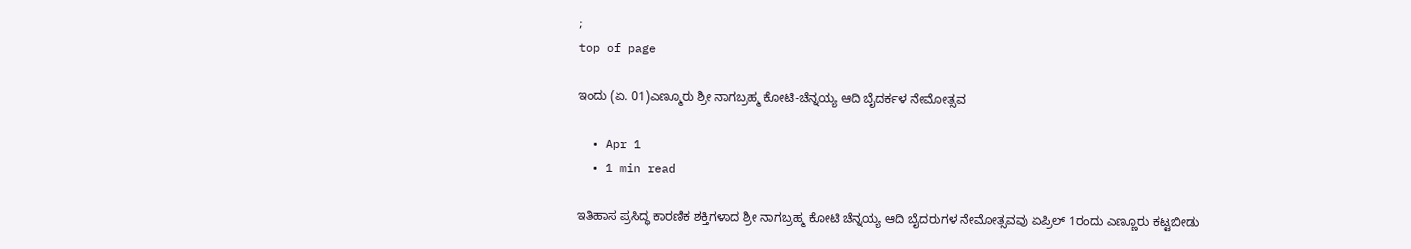;
top of page

ಇಂದು (ಏ. 01)ಎಣ್ಮೂರು ಶ್ರೀ ನಾಗಬ್ರಹ್ಮ ಕೋಟಿ-ಚೆನ್ನಯ್ಯ ಆದಿ ಬೈದರ್ಕಳ ನೇಮೋತ್ಸವ

  • Apr 1
  • 1 min read

ಇತಿಹಾಸ ಪ್ರಸಿದ್ಧ ಕಾರಣಿಕ ಶಕ್ತಿಗಳಾದ ಶ್ರೀ ನಾಗಬ್ರಹ್ಮ ಕೋಟಿ ಚೆನ್ನಯ್ಯ ಆದಿ ಬೈದರುಗಳ ನೇಮೋತ್ಸವವು ಏಪ್ರಿಲ್ 1ರಂದು ಎಣ್ಣೂರು ಕಟ್ಟಬೀಡು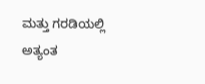ಮತ್ತು ಗರಡಿಯಲ್ಲಿ ಅತ್ಯಂತ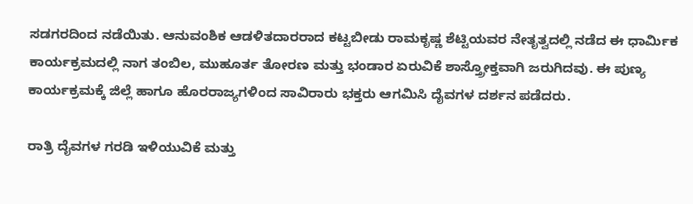ಸಡಗರದಿಂದ ನಡೆಯಿತು. ಆನುವಂಶಿಕ ಆಡಳಿತದಾರರಾದ ಕಟ್ಟಬೀಡು ರಾಮಕೃಷ್ಣ ಶೆಟ್ಟಿಯವರ ನೇತೃತ್ವದಲ್ಲಿ ನಡೆದ ಈ ಧಾರ್ಮಿಕ ಕಾರ್ಯಕ್ರಮದಲ್ಲಿ ನಾಗ ತಂಬಿಲ, ಮುಹೂರ್ತ ತೋರಣ ಮತ್ತು ಭಂಡಾರ ಏರುವಿಕೆ ಶಾಸ್ತ್ರೋಕ್ತವಾಗಿ ಜರುಗಿದವು. ಈ ಪುಣ್ಯ ಕಾರ್ಯಕ್ರಮಕ್ಕೆ ಜಿಲ್ಲೆ ಹಾಗೂ ಹೊರರಾಜ್ಯಗಳಿಂದ ಸಾವಿರಾರು ಭಕ್ತರು ಆಗಮಿಸಿ ದೈವಗಳ ದರ್ಶನ ಪಡೆದರು.

ರಾತ್ರಿ ದೈವಗಳ ಗರಡಿ ಇಳಿಯುವಿಕೆ ಮತ್ತು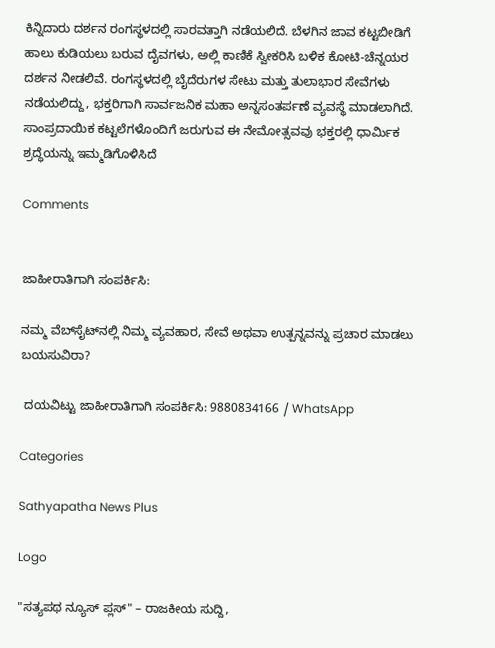ಕಿನ್ನಿದಾರು ದರ್ಶನ ರಂಗಸ್ಥಳದಲ್ಲಿ ಸಾರವತ್ತಾಗಿ ನಡೆಯಲಿದೆ. ಬೆಳಗಿನ ಜಾವ ಕಟ್ಟಬೀಡಿಗೆ ಹಾಲು ಕುಡಿಯಲು ಬರುವ ದೈವಗಳು, ಅಲ್ಲಿ ಕಾಣಿಕೆ ಸ್ವೀಕರಿಸಿ ಬಳಿಕ ಕೋಟಿ-ಚೆನ್ನಯರ ದರ್ಶನ ನೀಡಲಿವೆ. ರಂಗಸ್ಥಳದಲ್ಲಿ ಬೈದೆರುಗಳ ಸೇಟು ಮತ್ತು ತುಲಾಭಾರ ಸೇವೆಗಳು ನಡೆಯಲಿದ್ದು, ಭಕ್ತರಿಗಾಗಿ ಸಾರ್ವಜನಿಕ ಮಹಾ ಅನ್ನಸಂತರ್ಪಣೆ ವ್ಯವಸ್ಥೆ ಮಾಡಲಾಗಿದೆ. ಸಾಂಪ್ರದಾಯಿಕ ಕಟ್ಟಲೆಗಳೊಂದಿಗೆ ಜರುಗುವ ಈ ನೇಮೋತ್ಸವವು ಭಕ್ತರಲ್ಲಿ ಧಾರ್ಮಿಕ ಶ್ರದ್ಧೆಯನ್ನು ಇಮ್ಮಡಿಗೊಳಿಸಿದೆ

Comments


ಜಾಹೀರಾತಿಗಾಗಿ ಸಂಪರ್ಕಿಸಿ:

ನಮ್ಮ ವೆಬ್‌ಸೈಟ್‌ನಲ್ಲಿ ನಿಮ್ಮ ವ್ಯವಹಾರ, ಸೇವೆ ಅಥವಾ ಉತ್ಪನ್ನವನ್ನು ಪ್ರಚಾರ ಮಾಡಲು ಬಯಸುವಿರಾ?

 ದಯವಿಟ್ಟು ಜಾಹೀರಾತಿಗಾಗಿ ಸಂಪರ್ಕಿಸಿ: 9880834166 / WhatsApp

Categories

Sathyapatha News Plus

Logo

"ಸತ್ಯಪಥ ನ್ಯೂಸ್ ಪ್ಲಸ್" – ರಾಜಕೀಯ ಸುದ್ದಿ,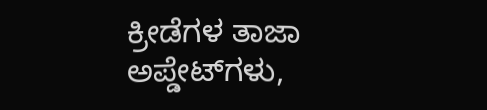ಕ್ರೀಡೆಗಳ ತಾಜಾ ಅಪ್ಡೇಟ್‌ಗಳು,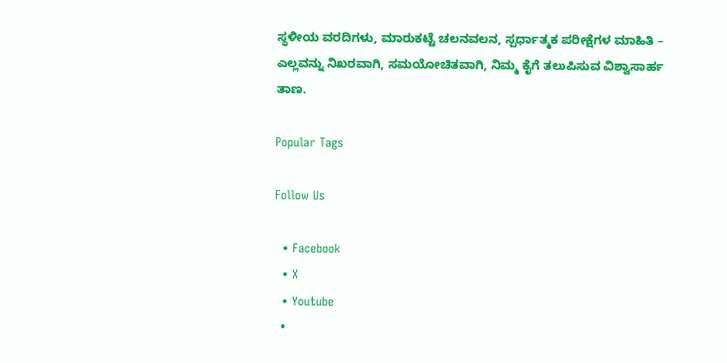ಸ್ಥಳೀಯ ವರದಿಗಳು, ಮಾರುಕಟ್ಟೆ ಚಲನವಲನ, ಸ್ಪರ್ಧಾತ್ಮಕ ಪರೀಕ್ಷೆಗಳ ಮಾಹಿತಿ – ಎಲ್ಲವನ್ನು ನಿಖರವಾಗಿ, ಸಮಯೋಚಿತವಾಗಿ, ನಿಮ್ಮ ಕೈಗೆ ತಲುಪಿಸುವ ವಿಶ್ವಾಸಾರ್ಹ ತಾಣ.

Popular Tags

Follow Us

  • Facebook
  • X
  • Youtube
  •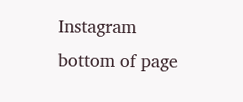Instagram
bottom of page